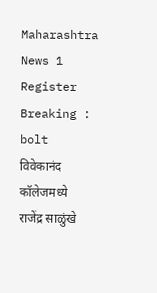Maharashtra News 1
Register
Breaking : bolt
विवेकानंद  कॉलेजमध्ये  राजेंद्र साळुंखे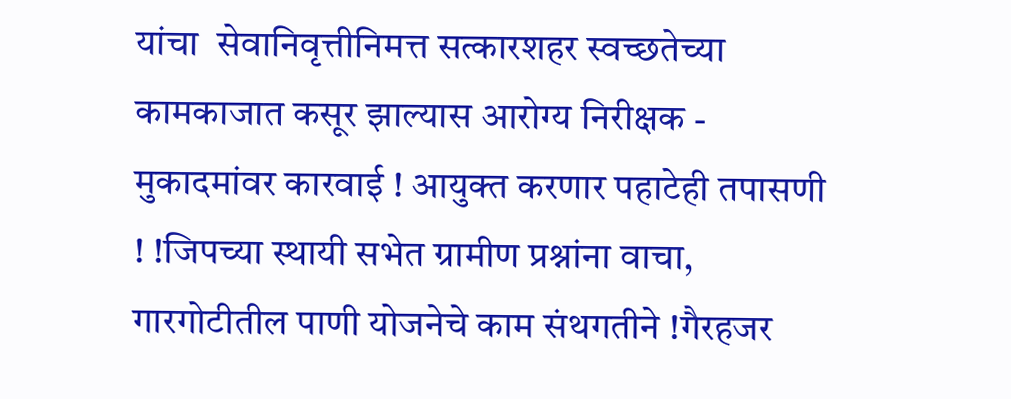यांचा  सेवानिवृत्तीनिमत्त सत्कारशहर स्वच्छतेच्या कामकाजात कसूर झाल्यास आरोग्य निरीक्षक - मुकादमांवर कारवाई ! आयुक्त करणार पहाटेही तपासणी ! !जिपच्या स्थायी सभेत ग्रामीण प्रश्नांना वाचा, गारगोटीतील पाणी योजनेचे काम संथगतीने !गैरहजर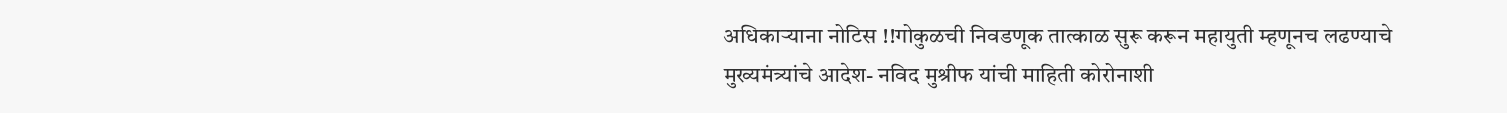अधिकाऱ्याना नोटिस !!गोकुळची निवडणूक तात्काळ सुरू करून महायुती म्हणूनच लढण्याचे मुख्यमंत्र्यांचे आदेश- नविद मुश्रीफ यांची माहिती कोरोनाशी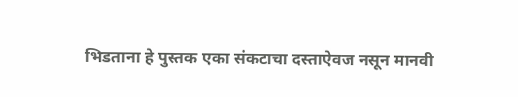भिडताना हे पुस्तक एका संकटाचा दस्ताऐवज नसून मानवी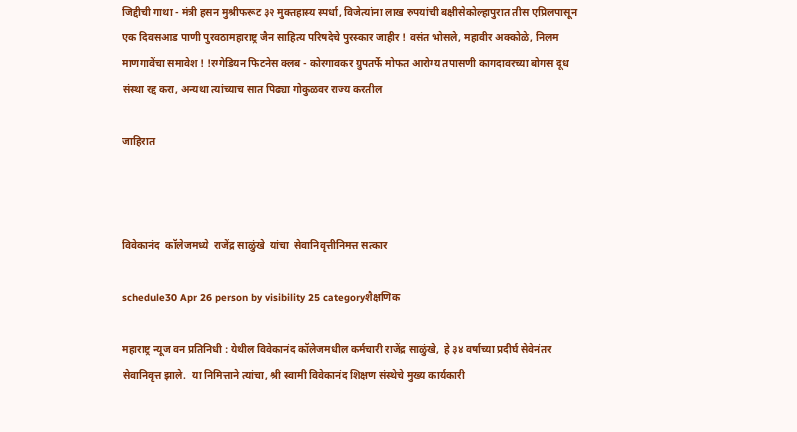जिद्दीची गाथा - मंत्री हसन मुश्रीफरूट ३२ मुक्तहास्य स्पर्धा, विजेत्यांना लाख रुपयांची बक्षीसेकोल्हापुरात तीस एप्रिलपासून एक दिवसआड पाणी पुरवठामहाराष्ट्र जैन साहित्य परिषदेचे पुरस्कार जाहीर ! वसंत भोसले, महावीर अक्कोळे, निलम माणगावेंचा समावेश ! !रग्गेडियन फिटनेस क्लब - कोरगावकर ग्रुपतर्फे मोफत आरोग्य तपासणी कागदावरच्या बोगस दूध संस्था रद्द करा, अन्यथा त्यांच्याच सात पिढ्या गोकुळवर राज्य करतील

जाहिरात



विवेकानंद  कॉलेजमध्ये  राजेंद्र साळुंखे  यांचा  सेवानिवृत्तीनिमत्त सत्कार

schedule30 Apr 26 person by visibility 25 categoryशैक्षणिक

महाराष्ट्र न्यूज वन प्रतिनिधी : येथील विवेकानंद कॉलेजमधील कर्मचारी राजेंद्र साळुंखे,  हे ३४ वर्षाच्या प्रदीर्घ सेवेनंतर सेवानिवृत्त झाले.  या निमित्ताने त्यांचा, श्री स्वामी विवेकानंद शिक्षण संस्थेचे मुख्य कार्यकारी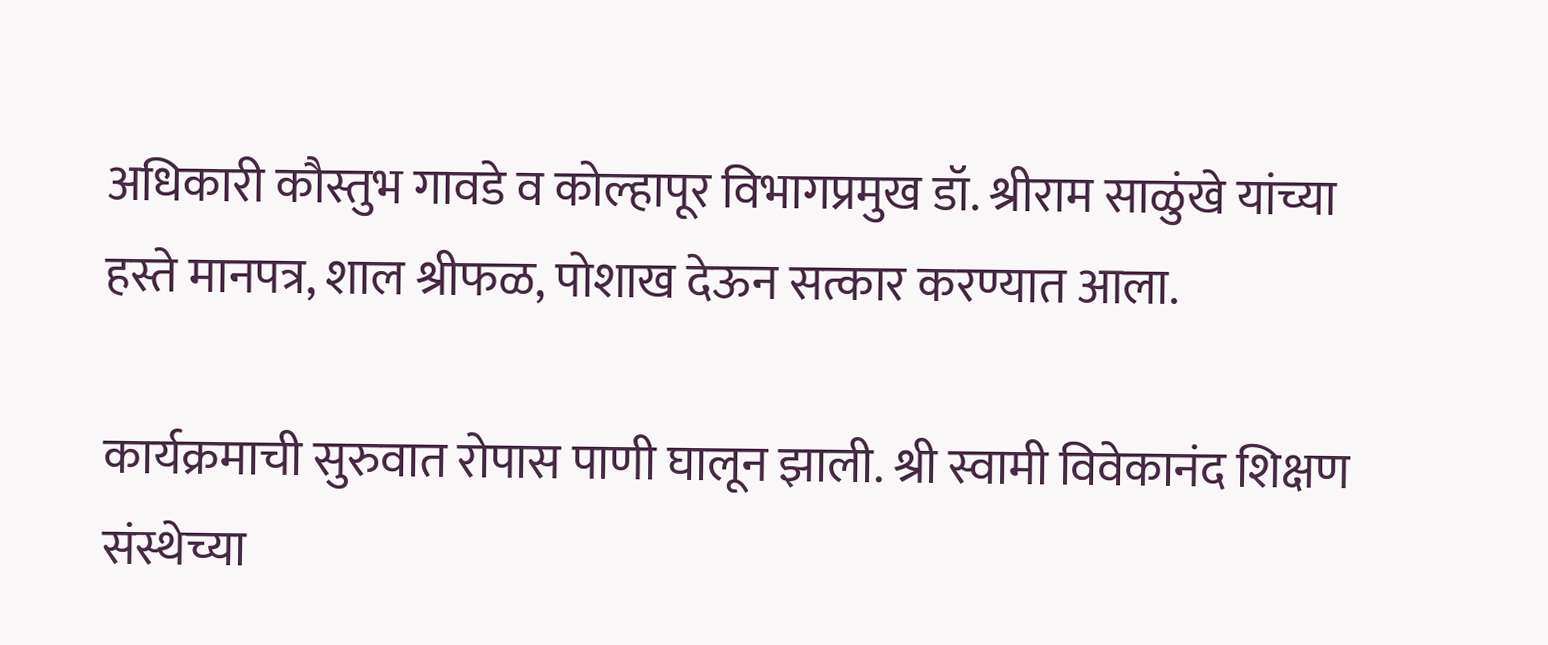अधिकारी कौस्तुभ गावडे व कोल्हापूर विभागप्रमुख डॉ. श्रीराम साळुंखे यांच्या हस्ते मानपत्र, शाल श्रीफळ, पोशाख देऊन सत्कार करण्यात आला.

कार्यक्रमाची सुरुवात रोपास पाणी घालून झाली. श्री स्वामी विवेकानंद शिक्षण संस्थेच्या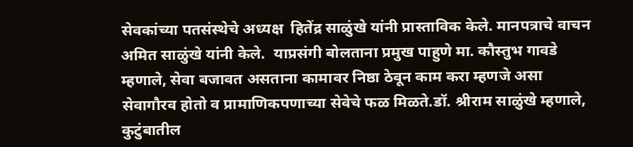सेवकांच्या पतसंस्थेचे अध्यक्ष  हितेंद्र साळुंखे यांनी प्रास्ताविक केले. मानपत्राचे वाचन अमित साळुंखे यांनी केले.  याप्रसंगी बोलताना प्रमुख पाहुणे मा. कौस्तुभ गावडे म्हणाले, सेवा बजावत असताना कामावर निष्ठा ठेवून काम करा म्हणजे असा सेवागौरव होतो व प्रामाणिकपणाच्या सेवेचे फळ मिळते.डॉ. श्रीराम साळुंखे म्हणाले, कुटुंबातील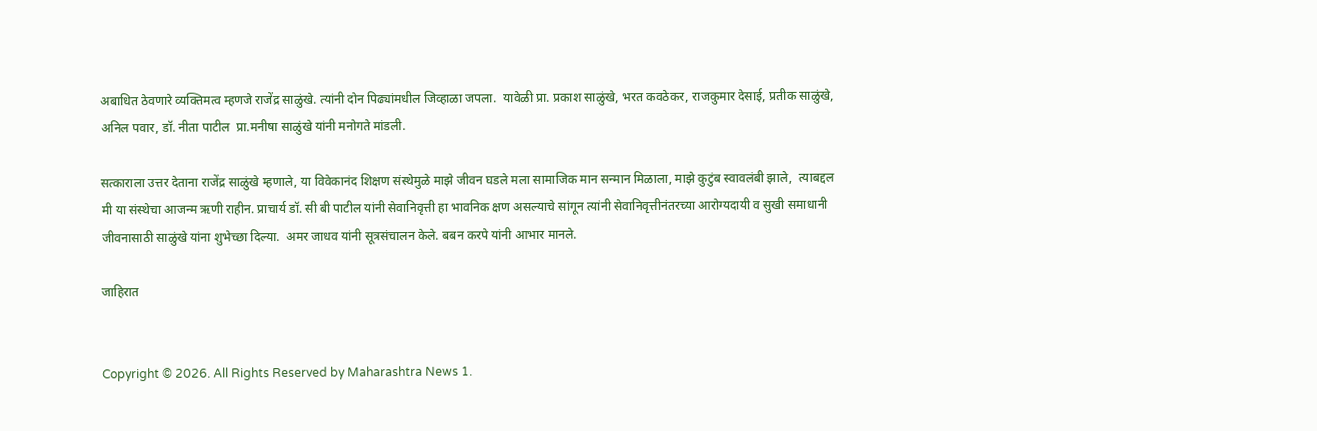अबाधित ठेवणारे व्यक्तिमत्व म्हणजे राजेंद्र साळुंखे. त्यांनी दोन पिढ्यांमधील जिव्हाळा जपला.  यावेळी प्रा. प्रकाश साळुंखे, भरत कवठेकर, राजकुमार देसाई, प्रतीक साळुंखे, अनिल पवार, डॉ. नीता पाटील  प्रा.मनीषा साळुंखे यांनी मनोगते मांडली.

सत्काराला उत्तर देताना राजेंद्र साळुंखे म्हणाले, या विवेकानंद शिक्षण संस्थेमुळे माझे जीवन घडले मला सामाजिक मान सन्मान मिळाला, माझे कुटुंब स्वावलंबी झाले,  त्याबद्दल मी या संस्थेचा आजन्म ऋणी राहीन. प्राचार्य डॉ. सी बी पाटील यांनी सेवानिवृत्ती हा भावनिक क्षण असल्याचे सांगून त्यांनी सेवानिवृत्तीनंतरच्या आरोग्यदायी व सुखी समाधानी जीवनासाठी साळुंखे यांना शुभेच्छा दिल्या.  अमर जाधव यांनी सूत्रसंचालन केले. बबन करपे यांनी आभार मानले.

जाहिरात


Copyright © 2026. All Rights Reserved by Maharashtra News 1.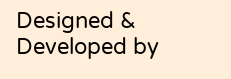Designed & Developed by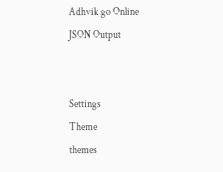Adhvik go Online
JSON Output


Settings
Theme
themes